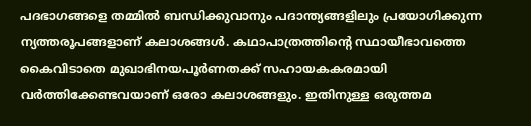പദഭാഗങ്ങളെ തമ്മിൽ ബന്ധിക്കുവാനും പദാന്ത്യങ്ങളിലും പ്രയോഗിക്കുന്ന ന്യത്തരൂപങ്ങളാണ് കലാശങ്ങൾ. കഥാപാത്രത്തിന്റെ സ്ഥായീഭാവത്തെ കൈവിടാതെ മുഖാഭിനയപൂർണതക്ക് സഹായകകരമായി വർത്തിക്കേണ്ടവയാണ് ഒരോ കലാശങ്ങളും. ഇതിനുള്ള ഒരുത്തമ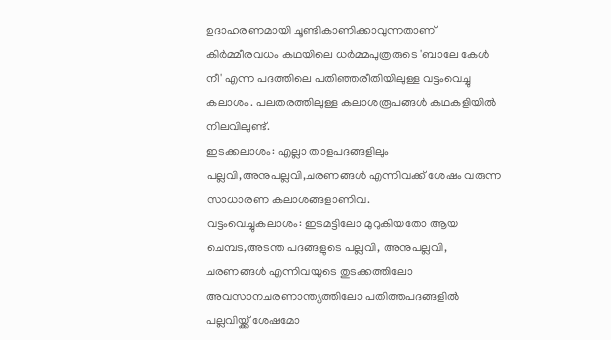ഉദാഹരണമായി ചൂണ്ടികാണിക്കാവുന്നതാണ് കിർമ്മീരവധം കഥയിലെ ധർമ്മപുത്രരുടെ 'ബാലേ കേൾ നീ' എന്ന പദത്തിലെ പതിഞ്ഞരീതിയിലുള്ള വട്ടംവെച്ചു കലാശം. പലതരത്തിലുള്ള കലാശരൂപങ്ങൾ കഥകളിയിൽ നിലവിലുണ്ട്.
ഇടക്കലാശം: എല്ലാ താളപദങ്ങളിലും പല്ലവി,അനുപല്ലവി,ചരണങ്ങൾ എന്നിവക്ക് ശേഷം വരുന്ന സാധാരണ കലാശങ്ങളാണിവ.
വട്ടംവെച്ചുകലാശം: ഇടമട്ടിലോ മുറുകിയതോ ആയ ചെമ്പട,അടന്ത പദങ്ങളുടെ പല്ലവി, അനുപല്ലവി, ചരണങ്ങൾ എന്നിവയുടെ തുടക്കത്തിലോ അവസാനചരണാന്ത്യത്തിലോ പതിത്തപദങ്ങളിൽ പല്ലവിയ്ക്ക് ശേഷമോ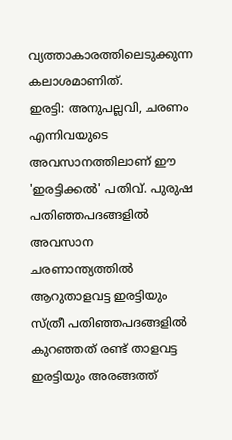വ്യത്താകാരത്തിലെടുക്കുന്ന കലാശമാണിത്.
ഇരട്ടി: അനുപല്ലവി, ചരണം എന്നിവയുടെ അവസാനത്തിലാണ് ഈ 'ഇരട്ടിക്കൽ' പതിവ്. പുരുഷ പതിഞ്ഞപദങ്ങളിൽ അവസാന ചരണാന്ത്യത്തിൽ ആറുതാളവട്ട ഇരട്ടിയും സ്ത്രീ പതിഞ്ഞപദങ്ങളിൽ കുറഞ്ഞത് രണ്ട് താളവട്ട ഇരട്ടിയും അരങ്ങത്ത്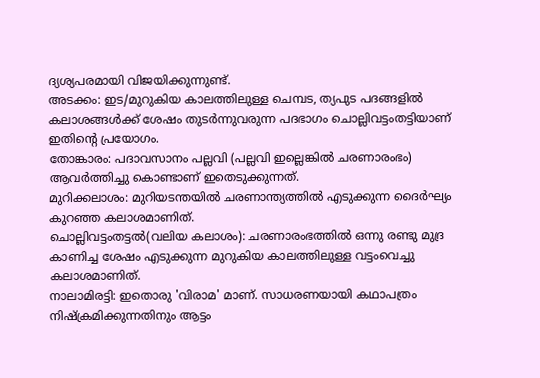ദ്യശ്യപരമായി വിജയിക്കുന്നുണ്ട്.
അടക്കം: ഇട/മുറുകിയ കാലത്തിലുള്ള ചെമ്പട, ത്യപുട പദങ്ങളിൽ കലാശങ്ങൾക്ക് ശേഷം തുടർന്നുവരുന്ന പദഭാഗം ചൊല്ലിവട്ടംതട്ടിയാണ് ഇതിന്റെ പ്രയോഗം.
തോങ്കാരം: പദാവസാനം പല്ലവി (പല്ലവി ഇല്ലെങ്കിൽ ചരണാരംഭം) ആവർത്തിച്ചു കൊണ്ടാണ് ഇതെടുക്കുന്നത്.
മുറിക്കലാശം: മുറിയടന്തയിൽ ചരണാന്ത്യത്തിൽ എടുക്കുന്ന ദൈർഘ്യം കുറഞ്ഞ കലാശമാണിത്.
ചൊല്ലിവട്ടംതട്ടൽ(വലിയ കലാശം): ചരണാരംഭത്തിൽ ഒന്നു രണ്ടു മുദ്ര കാണിച്ച ശേഷം എടുക്കുന്ന മുറുകിയ കാലത്തിലുള്ള വട്ടംവെച്ചു കലാശമാണിത്.
നാലാമിരട്ടി: ഇതൊരു 'വിരാമ' മാണ്. സാധരണയായി കഥാപത്രം നിഷ്ക്രമിക്കുന്നതിനും ആട്ടം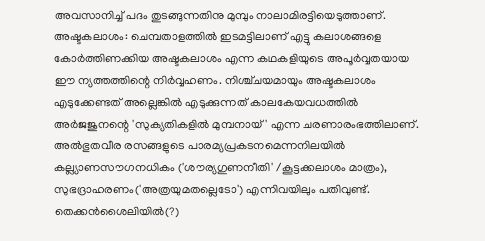അവസാനിച്ച് പദം തുടങ്ങുന്നതിനു മുമ്പും നാലാമിരട്ടിയെടുത്താണ്.
അഷ്ടകലാശം: ചെമ്പതാളത്തിൽ ഇടമട്ടിലാണ് എട്ടു കലാശങ്ങളെ കോർത്തിണക്കിയ അഷ്ടകലാശം എന്ന കഥകളിയുടെ അപൂർവ്വതയായ ഈ ന്യത്തത്തിന്റെ നിർവ്വഹണം. നിശ്ച്ചയമായും അഷ്ടകലാശം എടുക്കേണ്ടത് അല്ലെങ്കിൽ എടുക്കുന്നത് കാലകേയവധത്തിൽ അർജജുനന്റെ 'സുക്യതികളിൽ മുമ്പനായ്' എന്ന ചരണാരംഭത്തിലാണ്. അൽഭുതവീര രസങ്ങളുടെ പാരമ്യപ്രകടനമെന്നനിലയിൽ കല്ല്യാണസൗഗനധികം ('ശൗര്യഗുണനീതി' /കൂട്ടക്കലാശം മാത്രം), സുഭദ്രാഹരണം('അത്രയുമതല്ലെടോ') എന്നിവയിലും പതിവുണ്ട്. തെക്കൻശൈലിയിൽ(?)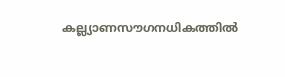കല്ല്യാണസൗഗനധികത്തിൽ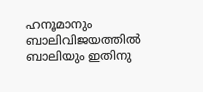ഹനൂമാനും ബാലിവിജയത്തിൽ ബാലിയും ഇതിനു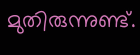മുതിരുന്നുണ്ട്.